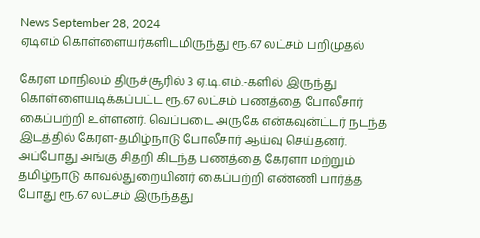News September 28, 2024
ஏடிஎம் கொள்ளையர்களிடமிருந்து ரூ.67 லட்சம் பறிமுதல்

கேரள மாநிலம் திருச்சூரில் 3 ஏ.டி.எம்.-களில் இருந்து கொள்ளையடிக்கப்பட்ட ரூ.67 லட்சம் பணத்தை போலீசார் கைப்பற்றி உள்ளனர். வெப்படை அருகே என்கவுன்ட்டர் நடந்த இடத்தில் கேரள-தமிழ்நாடு போலீசார் ஆய்வு செய்தனர். அப்போது அங்கு சிதறி கிடந்த பணத்தை கேரளா மற்றும் தமிழ்நாடு காவல்துறையினர் கைப்பற்றி எண்ணி பார்த்த போது ரூ.67 லட்சம் இருந்தது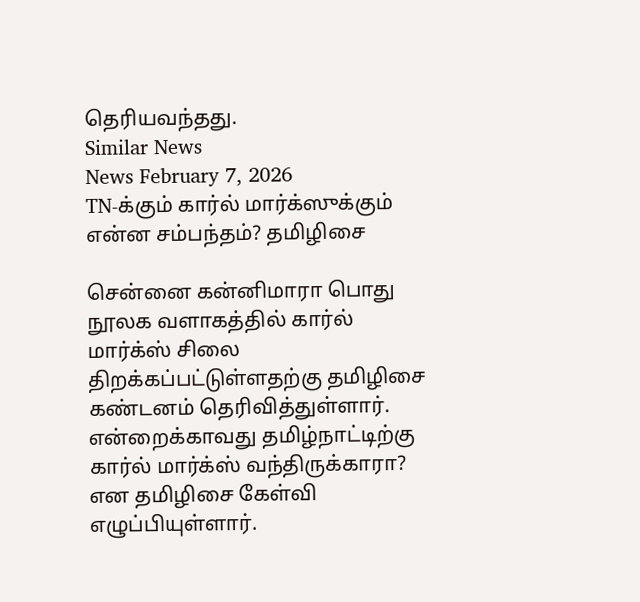தெரியவந்தது.
Similar News
News February 7, 2026
TN-க்கும் கார்ல் மார்க்ஸுக்கும் என்ன சம்பந்தம்? தமிழிசை

சென்னை கன்னிமாரா பொது நூலக வளாகத்தில் கார்ல் மார்க்ஸ் சிலை திறக்கப்பட்டுள்ளதற்கு தமிழிசை கண்டனம் தெரிவித்துள்ளார். என்றைக்காவது தமிழ்நாட்டிற்கு கார்ல் மார்க்ஸ் வந்திருக்காரா? என தமிழிசை கேள்வி எழுப்பியுள்ளார்.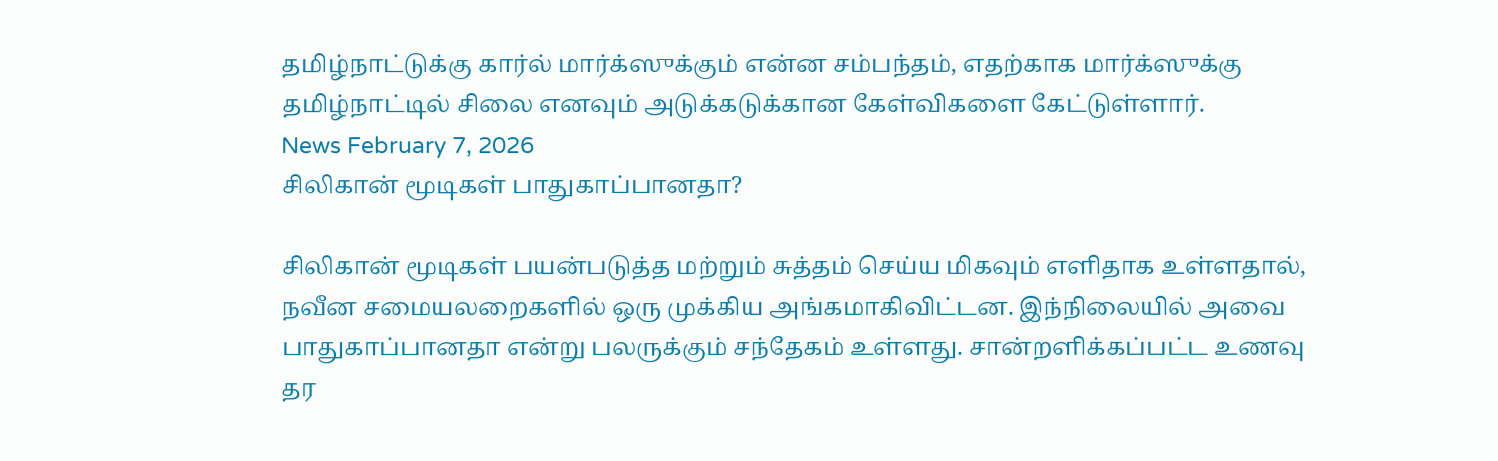தமிழ்நாட்டுக்கு கார்ல் மார்க்ஸுக்கும் என்ன சம்பந்தம், எதற்காக மார்க்ஸுக்கு தமிழ்நாட்டில் சிலை எனவும் அடுக்கடுக்கான கேள்விகளை கேட்டுள்ளார்.
News February 7, 2026
சிலிகான் மூடிகள் பாதுகாப்பானதா?

சிலிகான் மூடிகள் பயன்படுத்த மற்றும் சுத்தம் செய்ய மிகவும் எளிதாக உள்ளதால், நவீன சமையலறைகளில் ஒரு முக்கிய அங்கமாகிவிட்டன. இந்நிலையில் அவை பாதுகாப்பானதா என்று பலருக்கும் சந்தேகம் உள்ளது. சான்றளிக்கப்பட்ட உணவு தர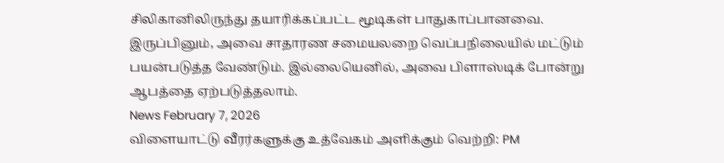சிலிகானிலிருந்து தயாரிக்கப்பட்ட மூடிகள் பாதுகாப்பானவை. இருப்பினும், அவை சாதாரண சமையலறை வெப்பநிலையில் மட்டும் பயன்படுத்த வேண்டும். இல்லையெனில், அவை பிளாஸ்டிக் போன்று ஆபத்தை ஏற்படுத்தலாம்.
News February 7, 2026
விளையாட்டு வீரர்களுக்கு உத்வேகம் அளிக்கும் வெற்றி: PM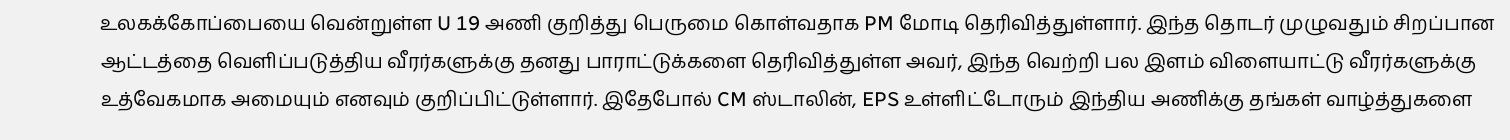உலகக்கோப்பையை வென்றுள்ள U 19 அணி குறித்து பெருமை கொள்வதாக PM மோடி தெரிவித்துள்ளார். இந்த தொடர் முழுவதும் சிறப்பான ஆட்டத்தை வெளிப்படுத்திய வீரர்களுக்கு தனது பாராட்டுக்களை தெரிவித்துள்ள அவர், இந்த வெற்றி பல இளம் விளையாட்டு வீரர்களுக்கு உத்வேகமாக அமையும் எனவும் குறிப்பிட்டுள்ளார். இதேபோல் CM ஸ்டாலின், EPS உள்ளிட்டோரும் இந்திய அணிக்கு தங்கள் வாழ்த்துகளை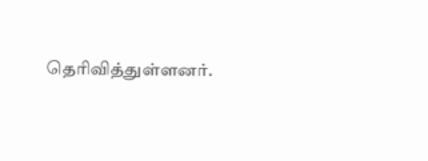தெரிவித்துள்ளனர்.